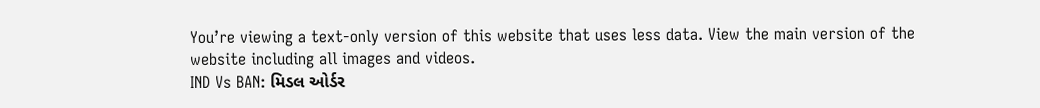You’re viewing a text-only version of this website that uses less data. View the main version of the website including all images and videos.
IND Vs BAN: મિડલ ઓર્ડર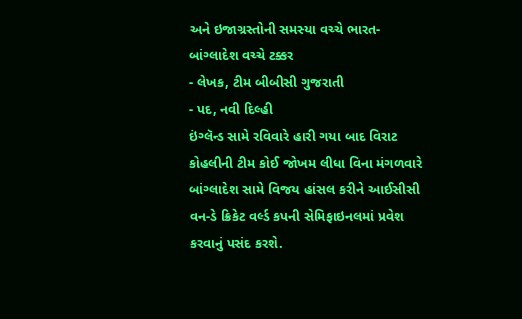અને ઇજાગ્રસ્તોની સમસ્યા વચ્ચે ભારત-બાંગ્લાદેશ વચ્ચે ટક્કર
- લેખક, ટીમ બીબીસી ગુજરાતી
- પદ, નવી દિલ્હી
ઇંગ્લૅન્ડ સામે રવિવારે હારી ગયા બાદ વિરાટ કોહલીની ટીમ કોઈ જોખમ લીધા વિના મંગળવારે બાંગ્લાદેશ સામે વિજય હાંસલ કરીને આઈસીસી વન-ડે ક્રિકેટ વર્લ્ડ કપની સેમિફાઇનલમાં પ્રવેશ કરવાનું પસંદ કરશે.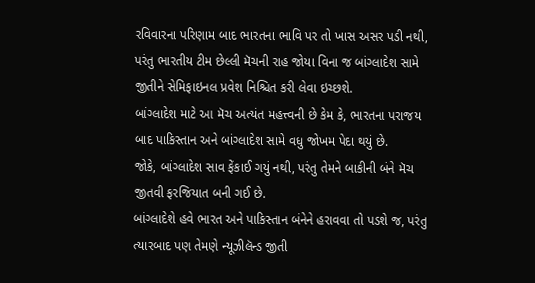રવિવારના પરિણામ બાદ ભારતના ભાવિ પર તો ખાસ અસર પડી નથી, પરંતુ ભારતીય ટીમ છેલ્લી મૅચની રાહ જોયા વિના જ બાંગ્લાદેશ સામે જીતીને સેમિફાઇનલ પ્રવેશ નિશ્ચિત કરી લેવા ઇચ્છશે.
બાંગ્લાદેશ માટે આ મૅચ અત્યંત મહત્ત્વની છે કેમ કે, ભારતના પરાજય બાદ પાકિસ્તાન અને બાંગ્લાદેશ સામે વધુ જોખમ પેદા થયું છે.
જોકે, બાંગ્લાદેશ સાવ ફેંકાઈ ગયું નથી, પરંતુ તેમને બાકીની બંને મૅચ જીતવી ફરજિયાત બની ગઈ છે.
બાંગ્લાદેશે હવે ભારત અને પાકિસ્તાન બંનેને હરાવવા તો પડશે જ, પરંતુ ત્યારબાદ પણ તેમણે ન્યૂઝીલૅન્ડ જીતી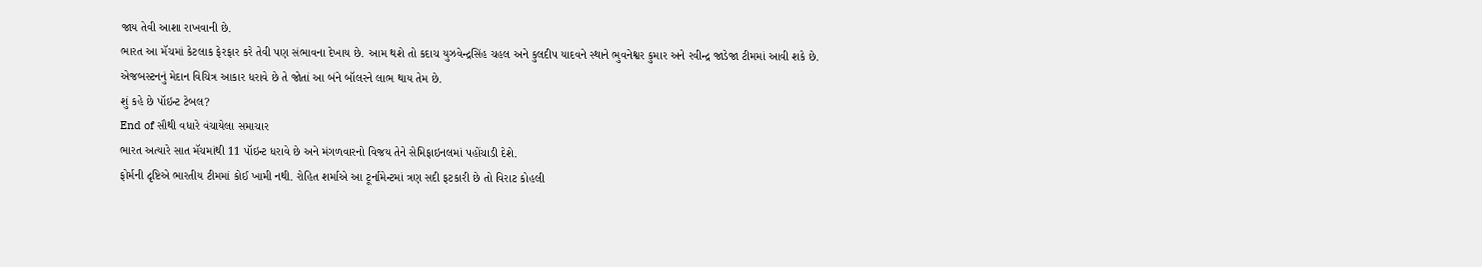જાય તેવી આશા રાખવાની છે.
ભારત આ મૅચમાં કેટલાક ફેરફાર કરે તેવી પણ સંભાવના દેખાય છે. આમ થશે તો કદાચ યુઝવેન્દ્રસિંહ ચહલ અને કુલદીપ યાદવને સ્થાને ભુવનેશ્વર કુમાર અને રવીન્દ્ર જાડેજા ટીમમાં આવી શકે છે.
એજબસ્ટનનું મેદાન વિચિત્ર આકાર ધરાવે છે તે જોતાં આ બંને બૉલરને લાભ થાય તેમ છે.
શું કહે છે પૉઇન્ટ ટેબલ?
End of સૌથી વધારે વંચાયેલા સમાચાર
ભારત અત્યારે સાત મૅચમાંથી 11 પૉઇન્ટ ધરાવે છે અને મંગળવારનો વિજય તેને સેમિફાઇનલમાં પહોંચાડી દેશે.
ફોર્મની દૃષ્ટિએ ભારતીય ટીમમાં કોઈ ખામી નથી. રોહિત શર્માએ આ ટૂર્નામેન્ટમાં ત્રણ સદી ફટકારી છે તો વિરાટ કોહલી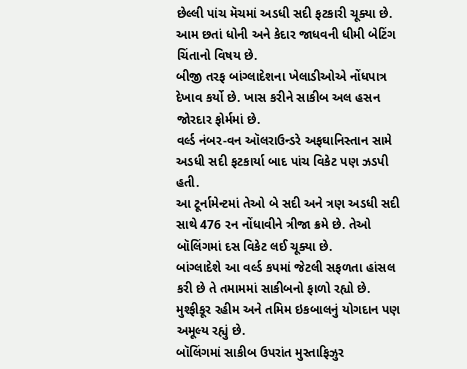છેલ્લી પાંચ મૅચમાં અડધી સદી ફટકારી ચૂક્યા છે.
આમ છતાં ધોની અને કેદાર જાધવની ધીમી બેટિંગ ચિંતાનો વિષય છે.
બીજી તરફ બાંગ્લાદેશના ખેલાડીઓએ નોંધપાત્ર દેખાવ કર્યો છે. ખાસ કરીને સાકીબ અલ હસન જોરદાર ફોર્મમાં છે.
વર્લ્ડ નંબર-વન ઑલરાઉન્ડરે અફઘાનિસ્તાન સામે અડધી સદી ફટકાર્યા બાદ પાંચ વિકેટ પણ ઝડપી હતી.
આ ટૂર્નામેન્ટમાં તેઓ બે સદી અને ત્રણ અડધી સદી સાથે 476 રન નોંધાવીને ત્રીજા ક્રમે છે. તેઓ બૉલિંગમાં દસ વિકેટ લઈ ચૂક્યા છે.
બાંગ્લાદેશે આ વર્લ્ડ કપમાં જેટલી સફળતા હાંસલ કરી છે તે તમામમાં સાકીબનો ફાળો રહ્યો છે. મુશ્ફીકૂર રહીમ અને તમિમ ઇકબાલનું યોગદાન પણ અમૂલ્ય રહ્યું છે.
બૉલિંગમાં સાકીબ ઉપરાંત મુસ્તાફિઝુર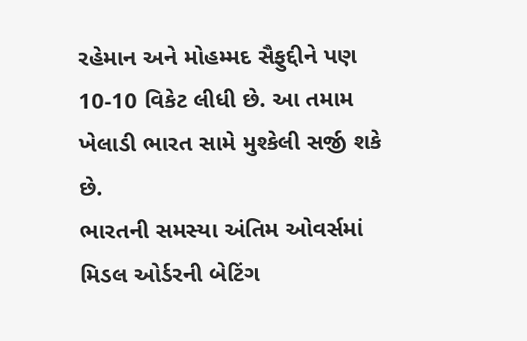રહેમાન અને મોહમ્મદ સૈફુદ્દીને પણ 10-10 વિકેટ લીધી છે. આ તમામ ખેલાડી ભારત સામે મુશ્કેલી સર્જી શકે છે.
ભારતની સમસ્યા અંતિમ ઓવર્સમાં મિડલ ઓર્ડરની બેટિંગ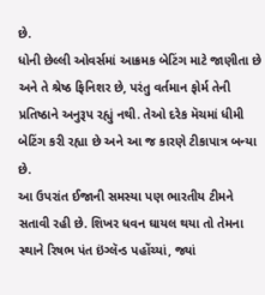છે.
ધોની છેલ્લી ઓવર્સમાં આક્રમક બેટિંગ માટે જાણીતા છે અને તે શ્રેષ્ઠ ફિનિશર છે, પરંતુ વર્તમાન ફોર્મ તેની પ્રતિષ્ઠાને અનુરૂપ રહ્યું નથી. તેઓ દરેક મૅચમાં ધીમી બેટિંગ કરી રહ્યા છે અને આ જ કારણે ટીકાપાત્ર બન્યા છે.
આ ઉપરાંત ઈજાની સમસ્યા પણ ભારતીય ટીમને સતાવી રહી છે. શિખર ધવન ઘાયલ થયા તો તેમના સ્થાને રિષભ પંત ઇંગ્લૅન્ડ પહોંચ્યાં, જ્યાં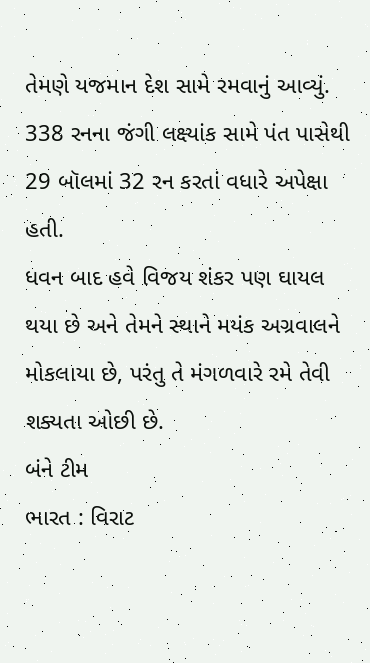તેમણે યજમાન દેશ સામે રમવાનું આવ્યું.
338 રનના જંગી લક્ષ્યાંક સામે પંત પાસેથી 29 બૉલમાં 32 રન કરતાં વધારે અપેક્ષા હતી.
ધવન બાદ હવે વિજય શંકર પણ ઘાયલ થયા છે અને તેમને સ્થાને મયંક અગ્રવાલને મોકલાયા છે, પરંતુ તે મંગળવારે રમે તેવી શક્યતા ઓછી છે.
બંને ટીમ
ભારત : વિરાટ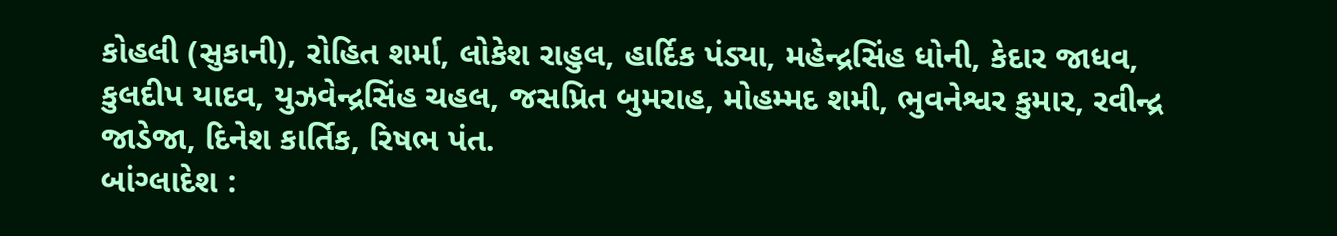કોહલી (સુકાની), રોહિત શર્મા, લોકેશ રાહુલ, હાર્દિક પંડ્યા, મહેન્દ્રસિંહ ધોની, કેદાર જાધવ, કુલદીપ યાદવ, યુઝવેન્દ્રસિંહ ચહલ, જસપ્રિત બુમરાહ, મોહમ્મદ શમી, ભુવનેશ્વર કુમાર, રવીન્દ્ર જાડેજા, દિનેશ કાર્તિક, રિષભ પંત.
બાંગ્લાદેશ :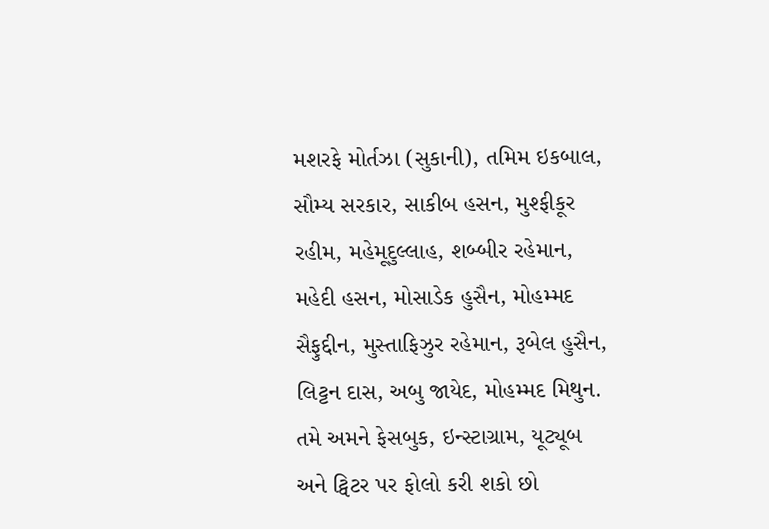મશરફે મોર્તઝા (સુકાની), તમિમ ઇકબાલ, સૌમ્ય સરકાર, સાકીબ હસન, મુશ્ફીકૂર રહીમ, મહેમૂદુલ્લાહ, શબ્બીર રહેમાન, મહેદી હસન, મોસાડેક હુસૈન, મોહમ્મદ સૈફુદ્દીન, મુસ્તાફિઝુર રહેમાન, રૂબેલ હુસૈન, લિટ્ટન દાસ, અબુ જાયેદ, મોહમ્મદ મિથુન.
તમે અમને ફેસબુક, ઇન્સ્ટાગ્રામ, યૂટ્યૂબ અને ટ્વિટર પર ફોલો કરી શકો છો